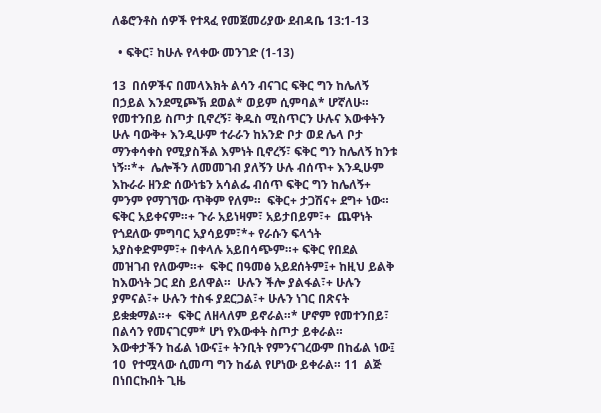ለቆሮንቶስ ሰዎች የተጻፈ የመጀመሪያው ደብዳቤ 13:1-13

  • ፍቅር፣ ከሁሉ የላቀው መንገድ (1-13)

13  በሰዎችና በመላእክት ልሳን ብናገር ፍቅር ግን ከሌለኝ በኃይል እንደሚጮኽ ደወል* ወይም ሲምባል* ሆኛለሁ።  የመተንበይ ስጦታ ቢኖረኝ፣ ቅዱስ ሚስጥርን ሁሉና እውቀትን ሁሉ ባውቅ+ እንዲሁም ተራራን ከአንድ ቦታ ወደ ሌላ ቦታ ማንቀሳቀስ የሚያስችል እምነት ቢኖረኝ፣ ፍቅር ግን ከሌለኝ ከንቱ ነኝ።*+  ሌሎችን ለመመገብ ያለኝን ሁሉ ብሰጥ+ እንዲሁም እኩራራ ዘንድ ሰውነቴን አሳልፌ ብሰጥ ፍቅር ግን ከሌለኝ+ ምንም የማገኘው ጥቅም የለም።  ፍቅር+ ታጋሽና+ ደግ+ ነው። ፍቅር አይቀናም።+ ጉራ አይነዛም፣ አይታበይም፣+  ጨዋነት የጎደለው ምግባር አያሳይም፣*+ የራሱን ፍላጎት አያስቀድምም፣+ በቀላሉ አይበሳጭም።+ ፍቅር የበደል መዝገብ የለውም።+  ፍቅር በዓመፅ አይደሰትም፤+ ከዚህ ይልቅ ከእውነት ጋር ደስ ይለዋል።  ሁሉን ችሎ ያልፋል፣+ ሁሉን ያምናል፣+ ሁሉን ተስፋ ያደርጋል፣+ ሁሉን ነገር በጽናት ይቋቋማል።+  ፍቅር ለዘላለም ይኖራል።* ሆኖም የመተንበይ፣ በልሳን የመናገርም* ሆነ የእውቀት ስጦታ ይቀራል።  እውቀታችን ከፊል ነውና፤+ ትንቢት የምንናገረውም በከፊል ነው፤ 10  የተሟላው ሲመጣ ግን ከፊል የሆነው ይቀራል። 11  ልጅ በነበርኩበት ጊዜ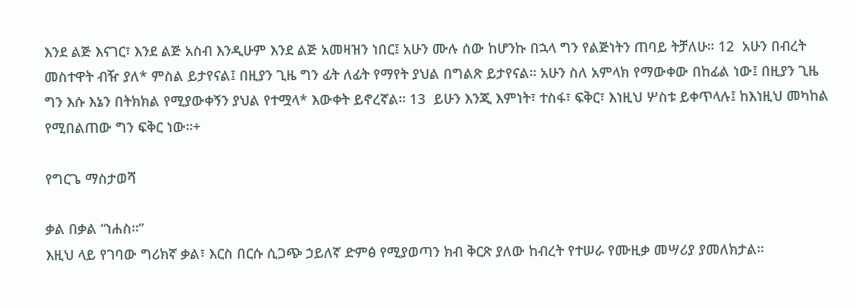እንደ ልጅ እናገር፣ እንደ ልጅ አስብ እንዲሁም እንደ ልጅ አመዛዝን ነበር፤ አሁን ሙሉ ሰው ከሆንኩ በኋላ ግን የልጅነትን ጠባይ ትቻለሁ። 12  አሁን በብረት መስተዋት ብዥ ያለ* ምስል ይታየናል፤ በዚያን ጊዜ ግን ፊት ለፊት የማየት ያህል በግልጽ ይታየናል። አሁን ስለ አምላክ የማውቀው በከፊል ነው፤ በዚያን ጊዜ ግን እሱ እኔን በትክክል የሚያውቀኝን ያህል የተሟላ* እውቀት ይኖረኛል። 13  ይሁን እንጂ እምነት፣ ተስፋ፣ ፍቅር፣ እነዚህ ሦስቱ ይቀጥላሉ፤ ከእነዚህ መካከል የሚበልጠው ግን ፍቅር ነው።+

የግርጌ ማስታወሻ

ቃል በቃል “ነሐስ።”
እዚህ ላይ የገባው ግሪክኛ ቃል፣ እርስ በርሱ ሲጋጭ ኃይለኛ ድምፅ የሚያወጣን ክብ ቅርጽ ያለው ከብረት የተሠራ የሙዚቃ መሣሪያ ያመለክታል።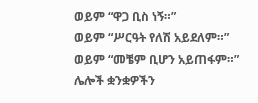ወይም “ዋጋ ቢስ ነኝ።”
ወይም “ሥርዓት የለሽ አይደለም።”
ወይም “መቼም ቢሆን አይጠፋም።”
ሌሎች ቋንቋዎችን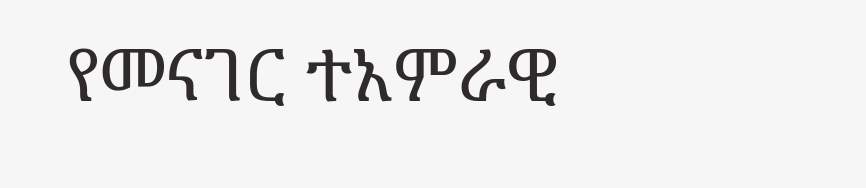የመናገር ተአምራዊ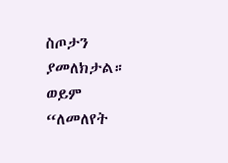ስጦታን ያመለክታል።
ወይም “ለመለየት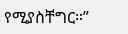የሚያስቸግር።”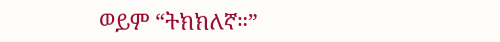ወይም “ትክክለኛ።”